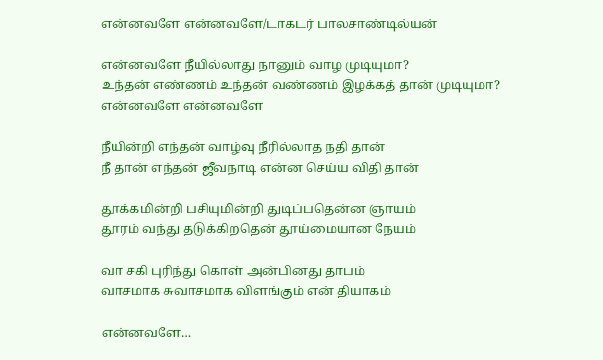என்னவளே என்னவளே/டாகடர் பாலசாண்டில்யன்

என்னவளே நீயில்லாது நானும் வாழ முடியுமா?
உந்தன் எண்ணம் உந்தன் வண்ணம் இழக்கத் தான் முடியுமா?
என்னவளே என்னவளே

நீயின்றி எந்தன் வாழ்வு நீரில்லாத நதி தான்
நீ தான் எந்தன் ஜீவநாடி என்ன செய்ய விதி தான்

தூக்கமின்றி பசியுமின்றி துடிப்பதென்ன ஞாயம்
தூரம் வந்து தடுக்கிறதென் தூய்மையான நேயம்

வா சகி புரிந்து கொள் அன்பினது தாபம்
வாசமாக சுவாசமாக விளங்கும் என் தியாகம்

என்னவளே…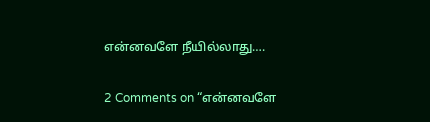என்னவளே நீயில்லாது….

2 Comments on “என்னவளே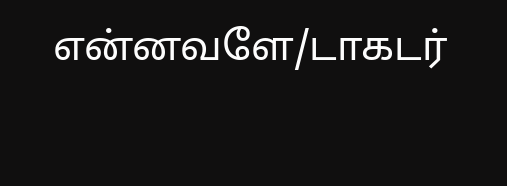என்னவளே/டாகடர்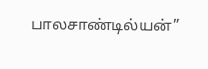பாலசாண்டில்யன்”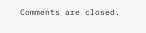Comments are closed.